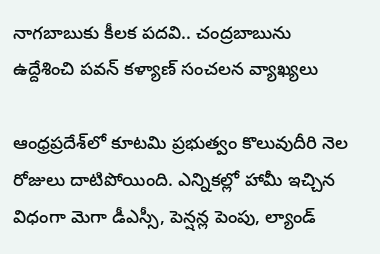నాగబాబుకు కీలక పదవి.. చంద్రబాబును ఉద్దేశించి పవన్ కళ్యాణ్ సంచలన వ్యాఖ్యలు

ఆంధ్రప్రదేశ్‌లో కూటమి ప్రభుత్వం కొలువుదీరి నెల రోజులు దాటిపోయింది. ఎన్నికల్లో హామీ ఇచ్చిన విధంగా మెగా డీఎస్సీ, పెన్షన్ల పెంపు, ల్యాండ్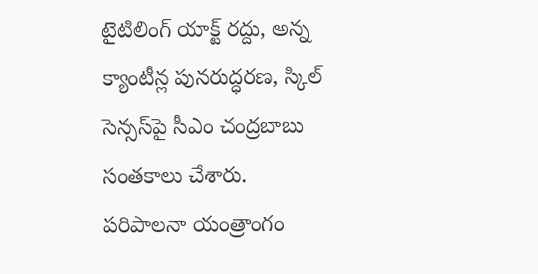టైటిలింగ్ యాక్ట్ రద్దు, అన్న క్యాంటీన్ల పునరుద్ధరణ, స్కిల్ సెన్సస్‌పై సీఎం చంద్రబాబు సంతకాలు చేశారు. పరిపాలనా యంత్రాంగం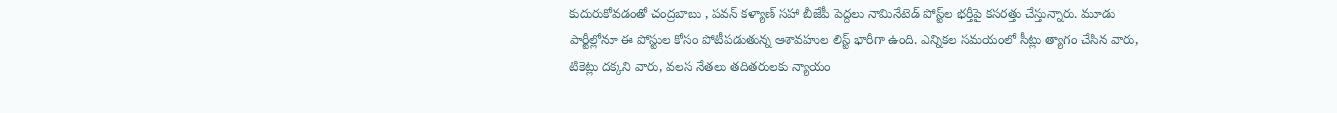కుదురుకోవడంతో చంద్రబాబు , పవన్ కళ్యాణ్‌ సహా బీజేపీ పెద్దలు నామినేటెడ్ పోస్ట్‌ల భర్తీపై కసరత్తు చేస్తున్నారు. మూడు పార్టీల్లోనూ ఈ పోస్టుల కోసం పోటీపడుతున్న ఆశావహుల లిస్ట్ భారీగా ఉంది. ఎన్నికల సమయంలో సీట్లు త్యాగం చేసిన వారు, టికెట్లు దక్కని వారు, వలస నేతలు తదితరులకు న్యాయం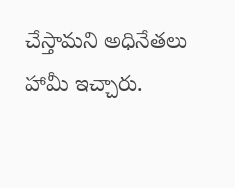చేస్తామని అధినేతలు హామీ ఇచ్చారు.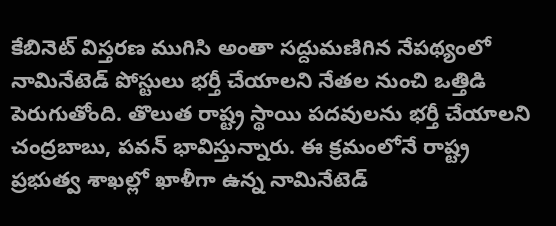కేబినెట్ విస్తరణ ముగిసి అంతా సద్దుమణిగిన నేపథ్యంలో నామినేటెడ్ పోస్టులు భర్తీ చేయాలని నేతల నుంచి ఒత్తిడి పెరుగుతోంది. తొలుత రాష్ట్ర స్థాయి పదవులను భర్తీ చేయాలని చంద్రబాబు, పవన్ భావిస్తున్నారు. ఈ క్రమంలోనే రాష్ట్ర ప్రభుత్వ శాఖల్లో ఖాళీగా ఉన్న నామినేటెడ్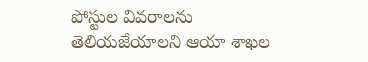పోస్టుల వివరాలను తెలియజేయాలని ఆయా శాఖల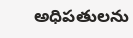అధిపతులను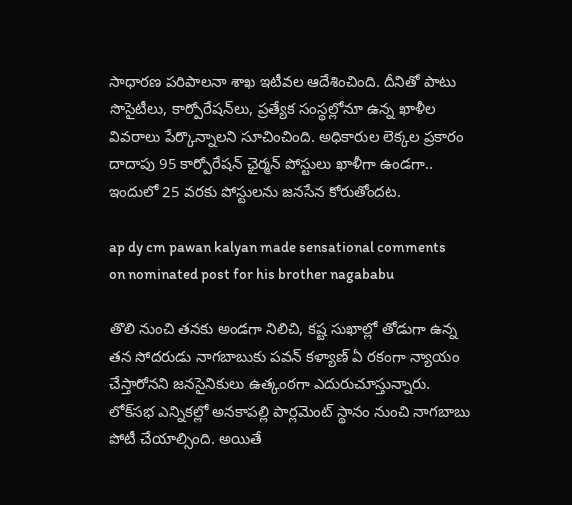సాధారణ పరిపాలనా శాఖ ఇటీవల ఆదేశించింది. దీనితో పాటు సొసైటీలు, కార్పోరేషన్‌లు, ప్రత్యేక సంస్థల్లోనూ ఉన్న ఖాళీల వివరాలు పేర్కొన్నాలని సూచించింది. అధికారుల లెక్కల ప్రకారం దాదాపు 95 కార్పోరేషన్ ఛైర్మన్ పోస్టులు ఖాళీగా ఉండగా.. ఇందులో 25 వరకు పోస్టులను జనసేన కోరుతోందట.

ap dy cm pawan kalyan made sensational comments on nominated post for his brother nagababu

తొలి నుంచి తనకు అండగా నిలిచి, కష్ట సుఖాల్లో తోడుగా ఉన్న తన సోదరుడు నాగబాబుకు పవన్ కళ్యాణ్ ఏ రకంగా న్యాయం చేస్తారోనని జనసైనికులు ఉత్కంఠగా ఎదురుచూస్తున్నారు. లోక్‌సభ ఎన్నికల్లో అనకాపల్లి పార్లమెంట్ స్థానం నుంచి నాగబాబు పోటీ చేయాల్సింది. అయితే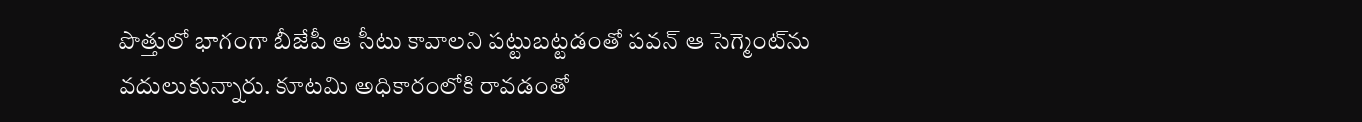పొత్తులో భాగంగా బీజేపీ ఆ సీటు కావాలని పట్టుబట్టడంతో పవన్ ఆ సెగ్మెంట్‌ను వదులుకున్నారు. కూటమి అధికారంలోకి రావడంతో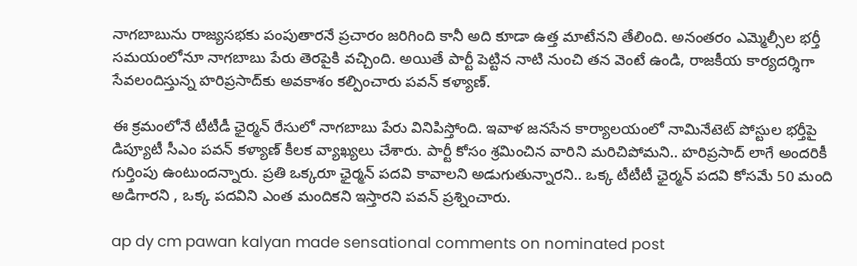నాగబాబును రాజ్యసభకు పంపుతారనే ప్రచారం జరిగింది కానీ అది కూడా ఉత్త మాటేనని తేలింది. అనంతరం ఎమ్మెల్సీ‌ల భర్తీ సమయంలోనూ నాగబాబు పేరు తెరపైకి వచ్చింది. అయితే పార్టీ పెట్టిన నాటి నుంచి తన వెంటే ఉండి, రాజకీయ కార్యదర్శిగా సేవలందిస్తున్న హరిప్రసాద్‌కు అవకాశం కల్పించారు పవన్ కళ్యాణ్.

ఈ క్రమంలోనే టీటీడీ ఛైర్మన్ రేసులో నాగబాబు పేరు వినిపిస్తోంది. ఇవాళ జనసేన కార్యాలయంలో నామినేటెట్ పోస్టుల భర్తీపై డిప్యూటీ సీఎం పవన్ కళ్యాణ్ కీలక వ్యాఖ్యలు చేశారు. పార్టీ కోసం శ్రమించిన వారిని మరిచిపోమని.. హరిప్రసాద్ లాగే అందరికీ గుర్తింపు ఉంటుందన్నారు. ప్రతి ఒక్కరూ ఛైర్మన్ పదవి కావాలని అడుగుతున్నారని.. ఒక్క టీటీటీ ఛైర్మన్ పదవి కోసమే 50 మంది అడిగారని , ఒక్క పదవిని ఎంత మందికని ఇస్తారని పవన్ ప్రశ్నించారు.

ap dy cm pawan kalyan made sensational comments on nominated post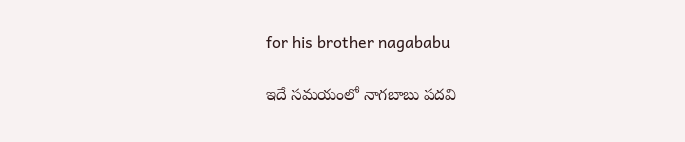for his brother nagababu

ఇదే సమయంలో నాగబాబు పదవి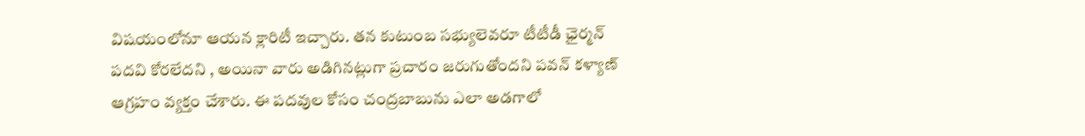విషయంలోనూ ఆయన క్లారిటీ ఇచ్చారు. తన కుటుంబ సభ్యులెవరూ టీటీడీ ఛైర్మన్ పదవి కోరలేదని , అయినా వారు అడిగినట్లుగా ప్రచారం జరుగుతోందని పవన్ కళ్యాణ్ ఆగ్రహం వ్యక్తం చేశారు. ఈ పదవుల కోసం చంద్రబాబును ఎలా అడగాలో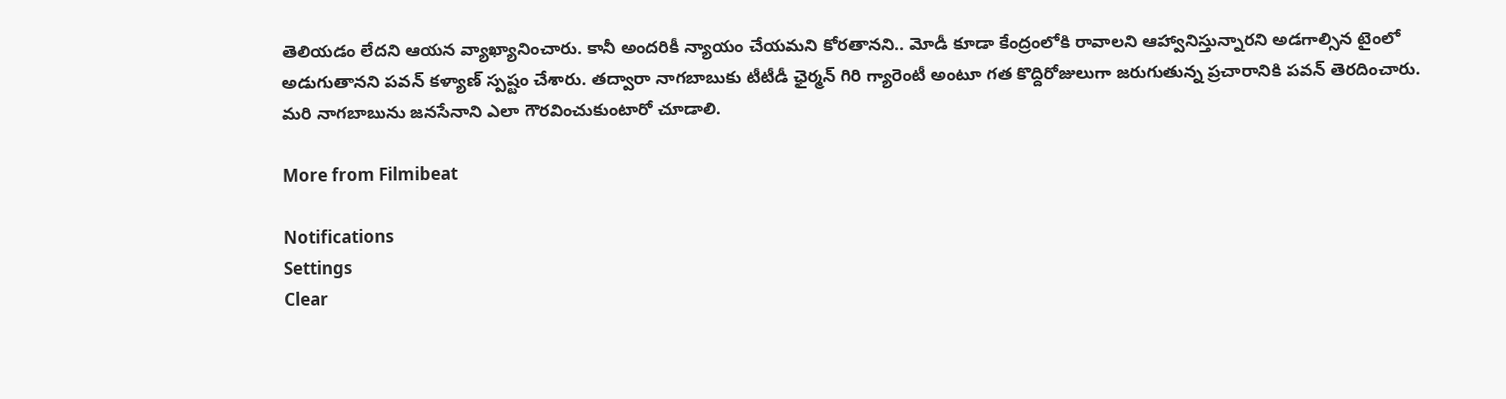తెలియడం లేదని ఆయన వ్యాఖ్యానించారు. కానీ అందరికీ న్యాయం చేయమని కోరతానని.. మోడీ కూడా కేంద్రంలోకి రావాలని ఆహ్వానిస్తున్నారని అడగాల్సిన టైంలో అడుగుతానని పవన్ కళ్యాణ్ స్పష్టం చేశారు. తద్వారా నాగబాబుకు టీటీడీ ఛైర్మన్ గిరి గ్యారెంటీ అంటూ గత కొద్దిరోజులుగా జరుగుతున్న ప్రచారానికి పవన్ తెరదించారు. మరి నాగబాబును జనసేనాని ఎలా గౌరవించుకుంటారో చూడాలి.

More from Filmibeat

Notifications
Settings
Clear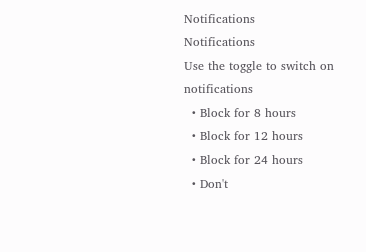Notifications
Notifications
Use the toggle to switch on notifications
  • Block for 8 hours
  • Block for 12 hours
  • Block for 24 hours
  • Don't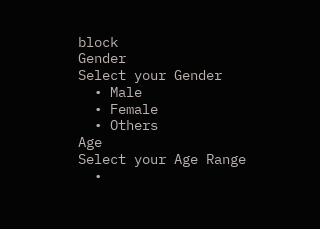block
Gender
Select your Gender
  • Male
  • Female
  • Others
Age
Select your Age Range
  •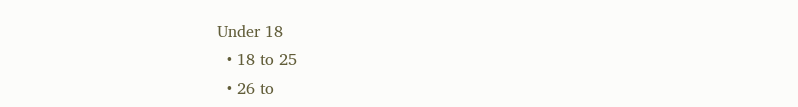Under 18
  • 18 to 25
  • 26 to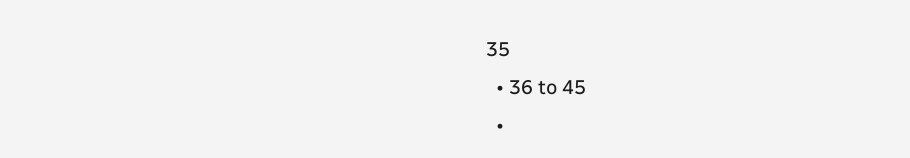35
  • 36 to 45
  •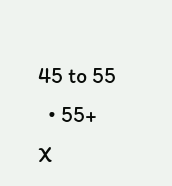45 to 55
  • 55+
X